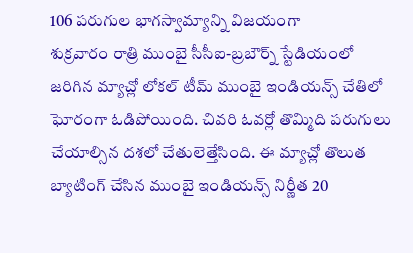106 పరుగుల భాగస్వామ్యాన్ని విజయంగా
శుక్రవారం రాత్రి ముంబై సీసీఐ-బ్రబౌర్న్ స్టేడియంలో జరిగిన మ్యాచ్లో లోకల్ టీమ్ ముంబై ఇండియన్స్ చేతిలో ఘోరంగా ఓడిపోయింది. చివరి ఓవర్లో తొమ్మిది పరుగులు చేయాల్సిన దశలో చేతులెత్తేసింది. ఈ మ్యాచ్లో తొలుత బ్యాటింగ్ చేసిన ముంబై ఇండియన్స్ నిర్ణీత 20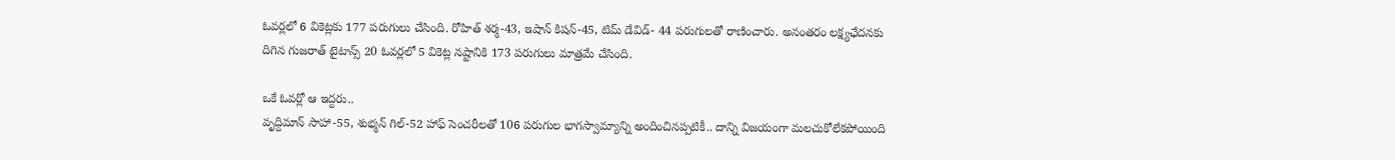ఓవర్లలో 6 వికెట్లకు 177 పరుగులు చేసింది. రోహిత్ శర్మ-43, ఇషాన్ కిషన్-45, టిమ్ డేవిడ్- 44 పరుగులతో రాణించారు. అనంతరం లక్ష్యఛేదనకు దిగిన గుజరాత్ టైటాన్స్ 20 ఓవర్లలో 5 వికెట్ల నష్టానికి 173 పరుగులు మాత్రమే చేసింది.

ఒకే ఓవర్లో ఆ ఇద్దరు..
వృద్దిమాన్ సాహా-55, శుభ్మన్ గిల్-52 హాఫ్ సెంచరీలతో 106 పరుగుల భాగస్వామ్యాన్ని అందించినప్పటికీ.. దాన్ని విజయంగా మలచుకోలేకపోయింది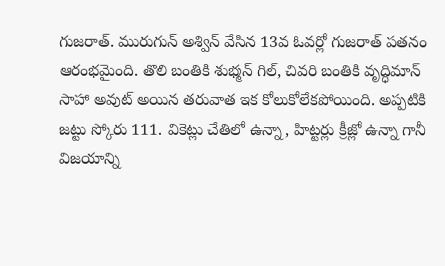గుజరాత్. మురుగున్ అశ్విన్ వేసిన 13వ ఓవర్లో గుజరాత్ పతనం ఆరంభమైంది. తొలి బంతికి శుభ్మన్ గిల్, చివరి బంతికి వృద్ధిమాన్ సాహా అవుట్ అయిన తరువాత ఇక కోలుకోలేకపోయింది. అప్పటికి జట్టు స్కోరు 111. వికెట్లు చేతిలో ఉన్నా, హిట్టర్లు క్రీజ్లో ఉన్నా గానీ విజయాన్ని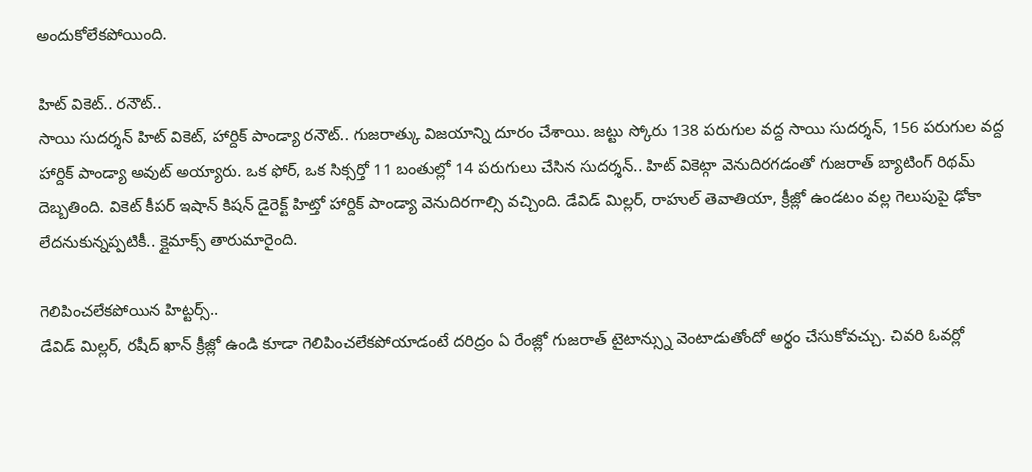అందుకోలేకపోయింది.

హిట్ వికెట్.. రనౌట్..
సాయి సుదర్శన్ హిట్ వికెట్, హార్దిక్ పాండ్యా రనౌట్.. గుజరాత్కు విజయాన్ని దూరం చేశాయి. జట్టు స్కోరు 138 పరుగుల వద్ద సాయి సుదర్శన్, 156 పరుగుల వద్ద హార్దిక్ పాండ్యా అవుట్ అయ్యారు. ఒక ఫోర్, ఒక సిక్సర్తో 11 బంతుల్లో 14 పరుగులు చేసిన సుదర్శన్.. హిట్ వికెట్గా వెనుదిరగడంతో గుజరాత్ బ్యాటింగ్ రిథమ్ దెబ్బతింది. వికెట్ కీపర్ ఇషాన్ కిషన్ డైరెక్ట్ హిట్తో హార్దిక్ పాండ్యా వెనుదిరగాల్సి వచ్చింది. డేవిడ్ మిల్లర్, రాహుల్ తెవాతియా, క్రీజ్లో ఉండటం వల్ల గెలుపుపై ఢోకా లేదనుకున్నప్పటికీ.. క్లైమాక్స్ తారుమారైంది.

గెలిపించలేకపోయిన హిట్టర్స్..
డేవిడ్ మిల్లర్, రషీద్ ఖాన్ క్రీజ్లో ఉండి కూడా గెలిపించలేకపోయాడంటే దరిద్రం ఏ రేంజ్లో గుజరాత్ టైటాన్స్ను వెంటాడుతోందో అర్థం చేసుకోవచ్చు. చివరి ఓవర్లో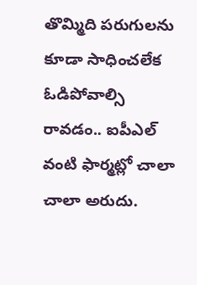తొమ్మిది పరుగులను కూడా సాధించలేక ఓడిపోవాల్సి రావడం.. ఐపీఎల్ వంటి ఫార్మట్లో చాలా చాలా అరుదు.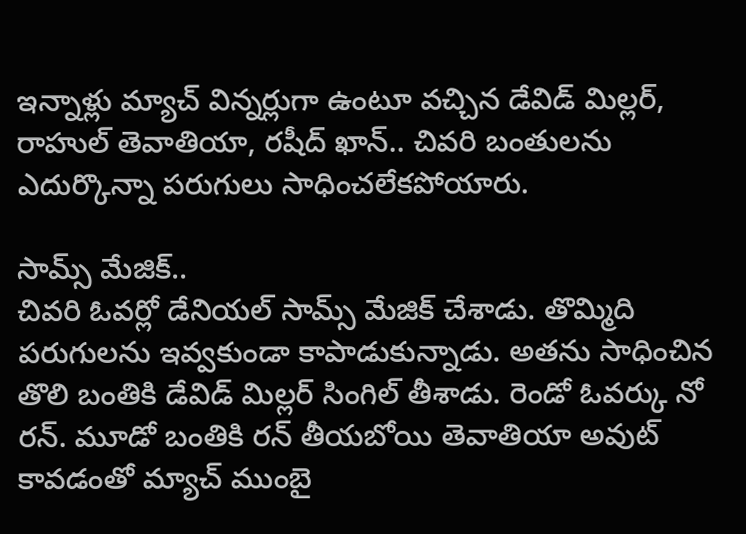ఇన్నాళ్లు మ్యాచ్ విన్నర్లుగా ఉంటూ వచ్చిన డేవిడ్ మిల్లర్, రాహుల్ తెవాతియా, రషీద్ ఖాన్.. చివరి బంతులను ఎదుర్కొన్నా పరుగులు సాధించలేకపోయారు.

సామ్స్ మేజిక్..
చివరి ఓవర్లో డేనియల్ సామ్స్ మేజిక్ చేశాడు. తొమ్మిది పరుగులను ఇవ్వకుండా కాపాడుకున్నాడు. అతను సాధించిన తొలి బంతికి డేవిడ్ మిల్లర్ సింగిల్ తీశాడు. రెండో ఓవర్కు నో రన్. మూడో బంతికి రన్ తీయబోయి తెవాతియా అవుట్ కావడంతో మ్యాచ్ ముంబై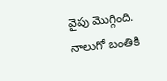వైపు మొగ్గింది. నాలుగో బంతికి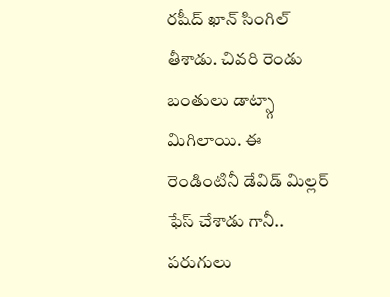రషీద్ ఖాన్ సింగిల్ తీశాడు. చివరి రెండు బంతులు డాట్స్గా మిగిలాయి. ఈ రెండింటినీ డేవిడ్ మిల్లర్ ఫేస్ చేశాడు గానీ.. పరుగులు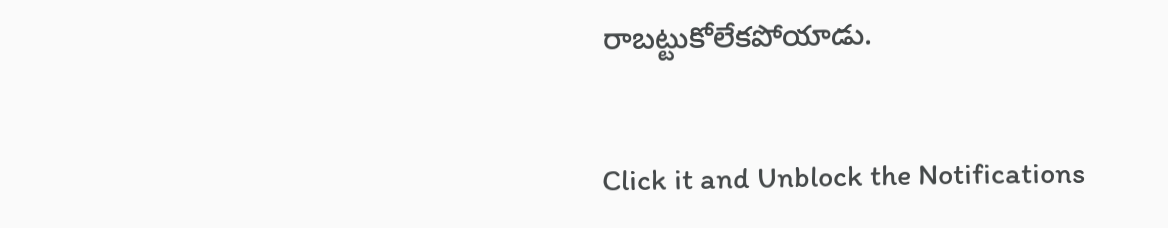రాబట్టుకోలేకపోయాడు.


Click it and Unblock the Notifications